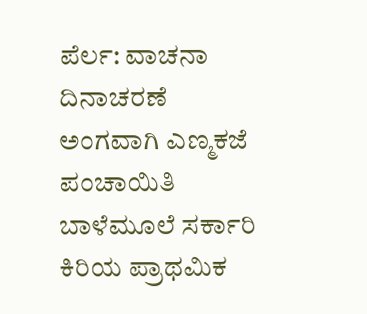ಪೆರ್ಲ: ವಾಚನಾ ದಿನಾಚರಣೆ ಅಂಗವಾಗಿ ಎಣ್ಮಕಜೆ ಪಂಚಾಯಿತಿ ಬಾಳೆಮೂಲೆ ಸರ್ಕಾರಿ ಕಿರಿಯ ಪ್ರಾಥಮಿಕ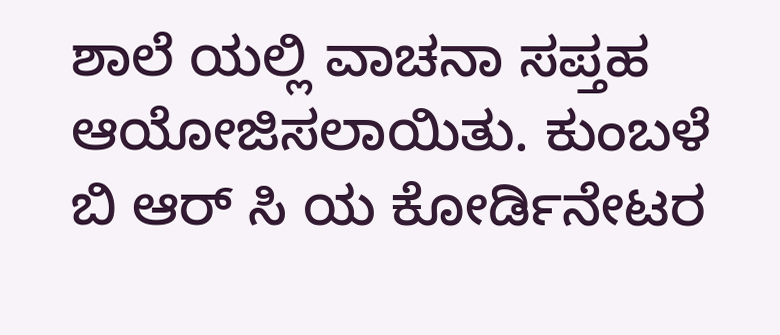ಶಾಲೆ ಯಲ್ಲಿ ವಾಚನಾ ಸಪ್ತಹ ಆಯೋಜಿಸಲಾಯಿತು. ಕುಂಬಳೆ ಬಿ ಆರ್ ಸಿ ಯ ಕೋರ್ಡಿನೇಟರ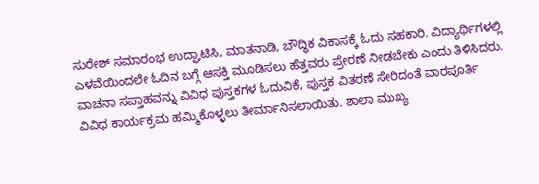ಸುರೇಶ್ ಸಮಾರಂಭ ಉದ್ಘಾಟಿಸಿ, ಮಾತನಾಡಿ, ಬೌದ್ಧಿಕ ವಿಕಾಸಕ್ಕೆ ಓದು ಸಹಕಾರಿ. ವಿದ್ಯಾರ್ಥಿಗಳಲ್ಲಿ ಎಳವೆಯಿಂದಲೇ ಓದಿನ ಬಗ್ಗೆ ಆಸಕ್ತಿ ಮೂಡಿಸಲು ಹೆತ್ತವರು ಪ್ರೇರಣೆ ನೀಡಬೇಕು ಎಂದು ತಿಳಿಸಿದರು.
ವಾಚನಾ ಸಪ್ತಾಹವನ್ನು ವಿವಿಧ ಪುಸ್ತಕಗಳ ಓದುವಿಕೆ, ಪುಸ್ತಕ ವಿತರಣೆ ಸೇರಿದಂತೆ ವಾರಪೂರ್ತಿ ವಿವಿಧ ಕಾರ್ಯಕ್ರಮ ಹಮ್ಮಿಕೊಳ್ಳಲು ತೀರ್ಮಾನಿಸಲಾಯಿತು. ಶಾಲಾ ಮುಖ್ಯ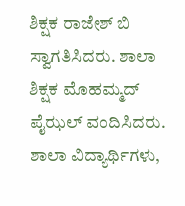ಶಿಕ್ಷಕ ರಾಜೇಶ್ ಬಿ ಸ್ವಾಗತಿಸಿದರು. ಶಾಲಾ ಶಿಕ್ಷಕ ಮೊಹಮ್ಮದ್ ಪೈಝಲ್ ವಂದಿಸಿದರು. ಶಾಲಾ ವಿದ್ಯಾರ್ಥಿಗಳು,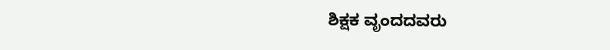ಶಿಕ್ಷಕ ವೃಂದದವರು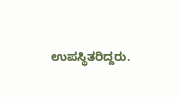ಉಪಸ್ಥಿತರಿದ್ದರು.